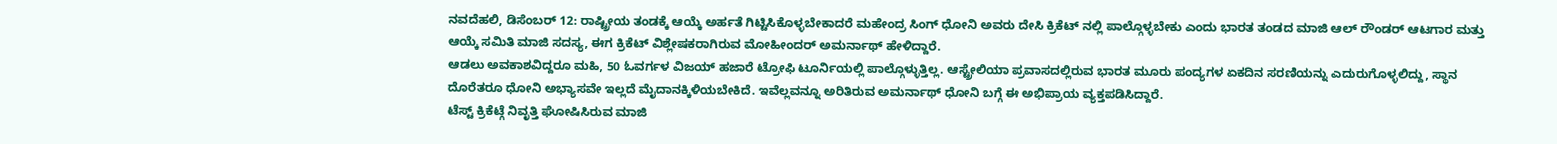ನವದೆಹಲಿ, ಡಿಸೆಂಬರ್ 12: ರಾಷ್ಟ್ರೀಯ ತಂಡಕ್ಕೆ ಆಯ್ಕೆ ಅರ್ಹತೆ ಗಿಟ್ಟಿಸಿಕೊಳ್ಳಬೇಕಾದರೆ ಮಹೇಂದ್ರ ಸಿಂಗ್ ಧೋನಿ ಅವರು ದೇಸಿ ಕ್ರಿಕೆಟ್ ನಲ್ಲಿ ಪಾಲ್ಗೊಳ್ಳಬೇಕು ಎಂದು ಭಾರತ ತಂಡದ ಮಾಜಿ ಆಲ್ ರೌಂಡರ್ ಆಟಗಾರ ಮತ್ತು ಆಯ್ಕೆ ಸಮಿತಿ ಮಾಜಿ ಸದಸ್ಯ, ಈಗ ಕ್ರಿಕೆಟ್ ವಿಶ್ಲೇಷಕರಾಗಿರುವ ಮೋಹೀಂದರ್ ಅಮರ್ನಾಥ್ ಹೇಳಿದ್ದಾರೆ.
ಆಡಲು ಅವಕಾಶವಿದ್ದರೂ ಮಹಿ, 50 ಓವರ್ಗಳ ವಿಜಯ್ ಹಜಾರೆ ಟ್ರೋಫಿ ಟೂರ್ನಿಯಲ್ಲಿ ಪಾಲ್ಗೊಳ್ಳುತ್ತಿಲ್ಲ. ಆಸ್ಟ್ರೇಲಿಯಾ ಪ್ರವಾಸದಲ್ಲಿರುವ ಭಾರತ ಮೂರು ಪಂದ್ಯಗಳ ಏಕದಿನ ಸರಣಿಯನ್ನು ಎದುರುಗೊಳ್ಳಲಿದ್ದು, ಸ್ಥಾನ ದೊರೆತರೂ ಧೋನಿ ಅಭ್ಯಾಸವೇ ಇಲ್ಲದೆ ಮೈದಾನಕ್ಕಿಳಿಯಬೇಕಿದೆ. ಇವೆಲ್ಲವನ್ನೂ ಅರಿತಿರುವ ಅಮರ್ನಾಥ್ ಧೋನಿ ಬಗ್ಗೆ ಈ ಅಭಿಪ್ರಾಯ ವ್ಯಕ್ತಪಡಿಸಿದ್ದಾರೆ.
ಟೆಸ್ಟ್ ಕ್ರಿಕೆಟ್ಗೆ ನಿವೃತ್ತಿ ಘೋಷಿಸಿರುವ ಮಾಜಿ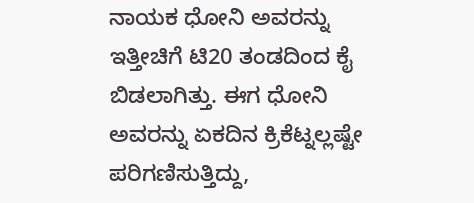ನಾಯಕ ಧೋನಿ ಅವರನ್ನು ಇತ್ತೀಚಿಗೆ ಟಿ20 ತಂಡದಿಂದ ಕೈ ಬಿಡಲಾಗಿತ್ತು. ಈಗ ಧೋನಿ ಅವರನ್ನು ಏಕದಿನ ಕ್ರಿಕೆಟ್ನಲ್ಲಷ್ಟೇ ಪರಿಗಣಿಸುತ್ತಿದ್ದು,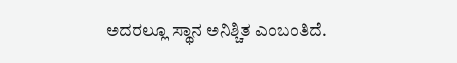ಅದರಲ್ಲೂ ಸ್ಥಾನ ಅನಿಶ್ಚಿತ ಎಂಬಂತಿದೆ.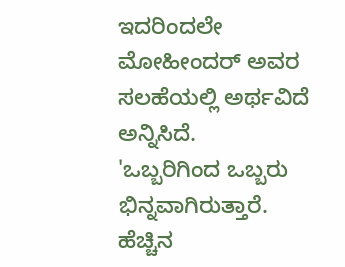ಇದರಿಂದಲೇ ಮೋಹೀಂದರ್ ಅವರ ಸಲಹೆಯಲ್ಲಿ ಅರ್ಥವಿದೆ ಅನ್ನಿಸಿದೆ.
'ಒಬ್ಬರಿಗಿಂದ ಒಬ್ಬರು ಭಿನ್ನವಾಗಿರುತ್ತಾರೆ. ಹೆಚ್ಚಿನ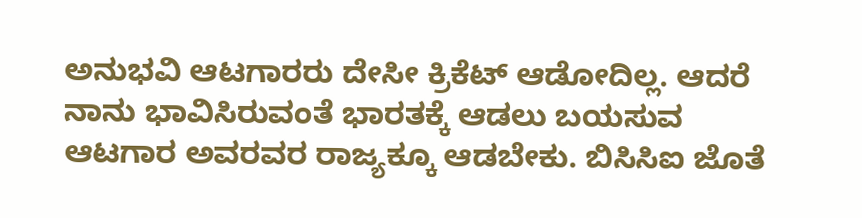ಅನುಭವಿ ಆಟಗಾರರು ದೇಸೀ ಕ್ರಿಕೆಟ್ ಆಡೋದಿಲ್ಲ. ಆದರೆ ನಾನು ಭಾವಿಸಿರುವಂತೆ ಭಾರತಕ್ಕೆ ಆಡಲು ಬಯಸುವ ಆಟಗಾರ ಅವರವರ ರಾಜ್ಯಕ್ಕೂ ಆಡಬೇಕು. ಬಿಸಿಸಿಐ ಜೊತೆ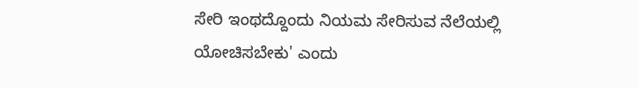ಸೇರಿ ಇಂಥದ್ದೊಂದು ನಿಯಮ ಸೇರಿಸುವ ನೆಲೆಯಲ್ಲಿ ಯೋಚಿಸಬೇಕು' ಎಂದು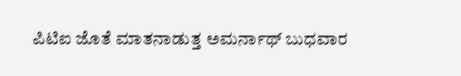ಪಿಟಿಐ ಜೊತೆ ಮಾತನಾಡುತ್ತ ಅಮರ್ನಾಥ್ ಬುಧವಾರ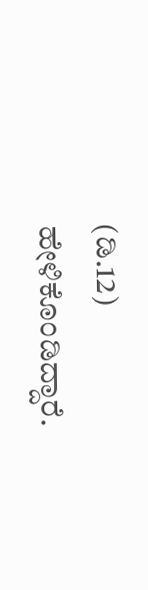(ಡಿ.12) ಹೇಳಿಕೊಂಡಿದ್ದಾರೆ.